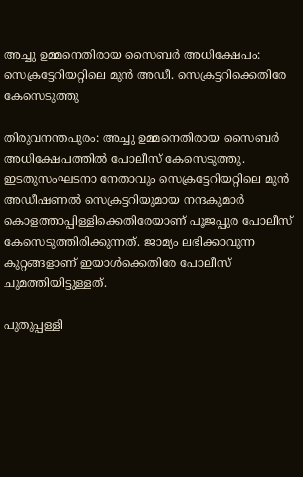അച്ചു ഉമ്മനെതിരായ സൈബർ അധിക്ഷേപം: സെക്രട്ടേറിയറ്റിലെ മുൻ അഡീ. സെക്രട്ടറിക്കെതിരേ കേസെടുത്തു

തിരുവനന്തപുരം: അച്ചു ഉമ്മനെതിരായ സൈബര്‍ അധിക്ഷേപത്തില്‍ പോലീസ് കേസെടുത്തു. ഇടതുസംഘടനാ നേതാവും സെക്രട്ടേറിയറ്റിലെ മുന്‍ അഡീഷണല്‍ സെക്രട്ടറിയുമായ നന്ദകുമാര്‍ കൊളത്താപ്പിള്ളിക്കെതിരേയാണ് പൂജപ്പുര പോലീസ് കേസെടുത്തിരിക്കുന്നത്. ജാമ്യം ലഭിക്കാവുന്ന കുറ്റങ്ങളാണ് ഇയാള്‍ക്കെതിരേ പോലീസ് ചുമത്തിയിട്ടുള്ളത്.

പുതുപ്പള്ളി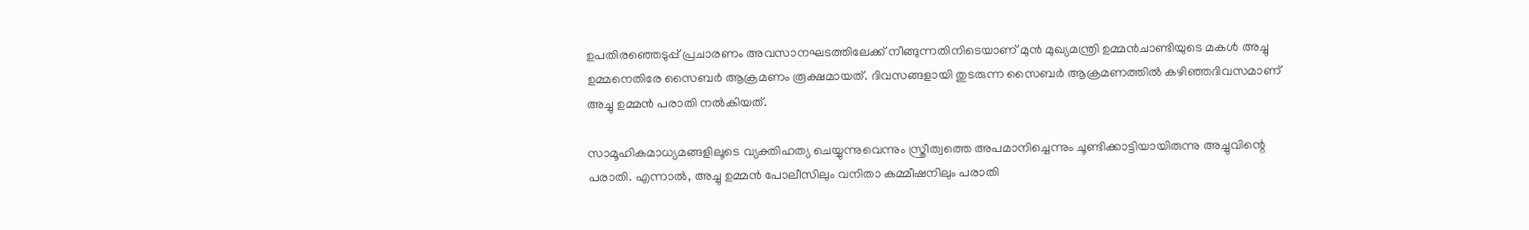ഉപതിരഞ്ഞെടുപ്പ് പ്രചാരണം അവസാനഘടത്തിലേക്ക് നീങ്ങുന്നതിനിടെയാണ് മുന്‍ മുഖ്യമന്ത്രി ഉമ്മന്‍ചാണ്ടിയുടെ മകള്‍ അച്ചു ഉമ്മനെതിരേ സൈബര്‍ ആക്രമണം രൂക്ഷമായത്. ദിവസങ്ങളായി തുടരുന്ന സൈബര്‍ ആക്രമണത്തില്‍ കഴിഞ്ഞദിവസമാണ് അച്ചു ഉമ്മന്‍ പരാതി നല്‍കിയത്.

സാമൂഹികമാധ്യമങ്ങളിലൂടെ വ്യക്തിഹത്യ ചെയ്യുന്നുവെന്നും സ്ത്രീത്വത്തെ അപമാനിച്ചെന്നും ചൂണ്ടിക്കാട്ടിയായിരുന്നു അച്ചുവിന്റെ പരാതി. എന്നാല്‍, അച്ചു ഉമ്മന്‍ പോലീസിലും വനിതാ കമ്മീഷനിലും പരാതി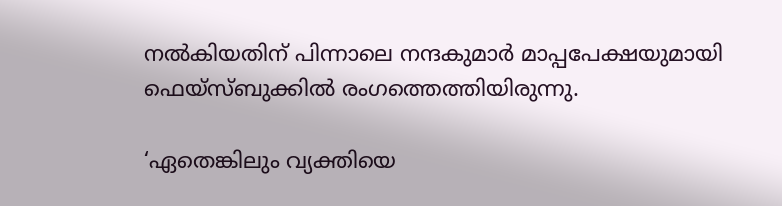നല്‍കിയതിന് പിന്നാലെ നന്ദകുമാര്‍ മാപ്പപേക്ഷയുമായി ഫെയ്‌സ്ബുക്കില്‍ രംഗത്തെത്തിയിരുന്നു.

‘ഏതെങ്കിലും വ്യക്തിയെ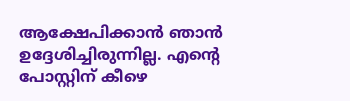ആക്ഷേപിക്കാന്‍ ഞാന്‍ ഉദ്ദേശിച്ചിരുന്നില്ല. എന്റെ പോസ്റ്റിന് കീഴെ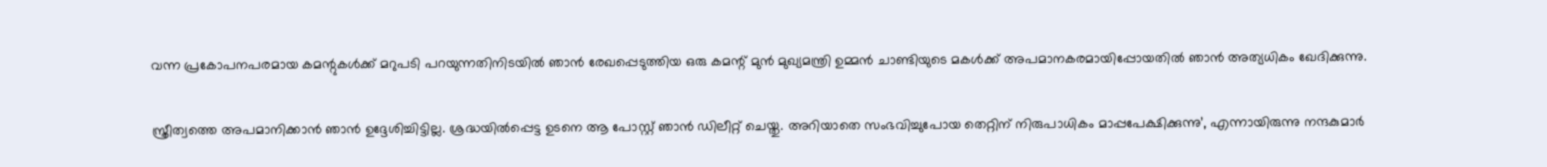വന്ന പ്രകോപനപരമായ കമന്റുകള്‍ക്ക് മറുപടി പറയുന്നതിനിടയില്‍ ഞാന്‍ രേഖപ്പെടുത്തിയ ഒരു കമന്റ് മുന്‍ മുഖ്യമന്ത്രി ഉമ്മന്‍ ചാണ്ടിയുടെ മകള്‍ക്ക് അപമാനകരമായിപ്പോയതില്‍ ഞാന്‍ അത്യധികം ഖേദിക്കുന്നു.

സ്ത്രീത്വത്തെ അപമാനിക്കാന്‍ ഞാന്‍ ഉദ്ദേശിച്ചിട്ടില്ല. ശ്രദ്ധയില്‍പ്പെട്ട ഉടനെ ആ പോസ്റ്റ് ഞാന്‍ ഡിലീറ്റ് ചെയ്തു. അറിയാതെ സംഭവിച്ചുപോയ തെറ്റിന് നിരുപാധികം മാപ്പപേക്ഷിക്കുന്നു’, എന്നായിരുന്നു നന്ദകുമാര്‍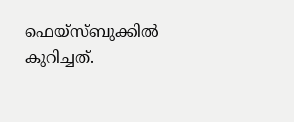ഫെയ്‌സ്ബുക്കില്‍ കുറിച്ചത്.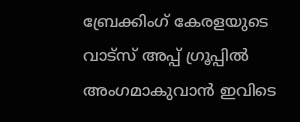ബ്രേക്കിംഗ് കേരളയുടെ വാട്സ് അപ്പ് ഗ്രൂപ്പിൽ അംഗമാകുവാൻ ഇവിടെ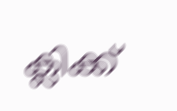ക്ലിക്ക്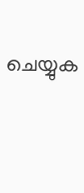ചെയ്യുക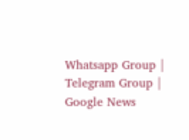Whatsapp Group | Telegram Group | Google News